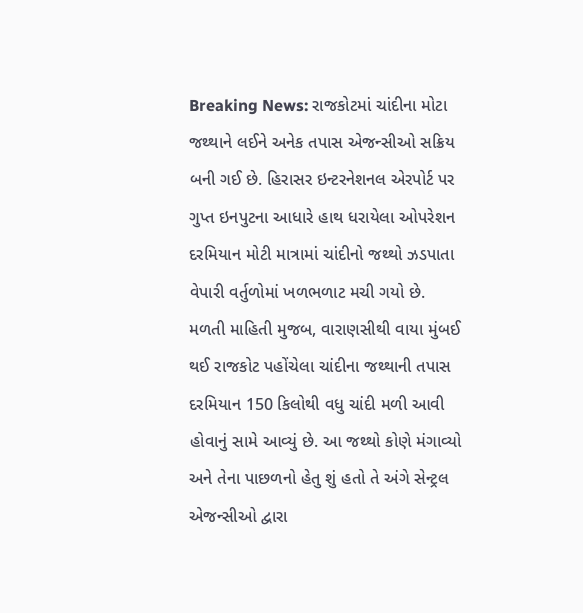Breaking News: રાજકોટમાં ચાંદીના મોટા જથ્થાને લઈને અનેક તપાસ એજન્સીઓ સક્રિય બની ગઈ છે. હિરાસર ઇન્ટરનેશનલ એરપોર્ટ પર ગુપ્ત ઇનપુટના આધારે હાથ ધરાયેલા ઓપરેશન દરમિયાન મોટી માત્રામાં ચાંદીનો જથ્થો ઝડપાતા વેપારી વર્તુળોમાં ખળભળાટ મચી ગયો છે.
મળતી માહિતી મુજબ, વારાણસીથી વાયા મુંબઈ થઈ રાજકોટ પહોંચેલા ચાંદીના જથ્થાની તપાસ દરમિયાન 150 કિલોથી વધુ ચાંદી મળી આવી હોવાનું સામે આવ્યું છે. આ જથ્થો કોણે મંગાવ્યો અને તેના પાછળનો હેતુ શું હતો તે અંગે સેન્ટ્રલ એજન્સીઓ દ્વારા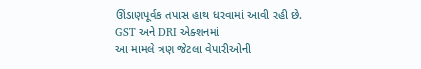ઊંડાણપૂર્વક તપાસ હાથ ધરવામાં આવી રહી છે.
GST અને DRI એક્શનમાં
આ મામલે ત્રણ જેટલા વેપારીઓની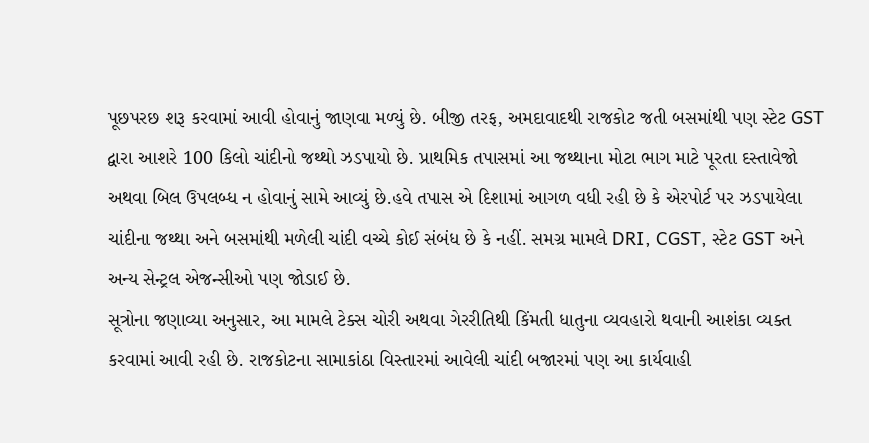પૂછપરછ શરૂ કરવામાં આવી હોવાનું જાણવા મળ્યું છે. બીજી તરફ, અમદાવાદથી રાજકોટ જતી બસમાંથી પણ સ્ટેટ GST દ્વારા આશરે 100 કિલો ચાંદીનો જથ્થો ઝડપાયો છે. પ્રાથમિક તપાસમાં આ જથ્થાના મોટા ભાગ માટે પૂરતા દસ્તાવેજો અથવા બિલ ઉપલબ્ધ ન હોવાનું સામે આવ્યું છે.હવે તપાસ એ દિશામાં આગળ વધી રહી છે કે એરપોર્ટ પર ઝડપાયેલા ચાંદીના જથ્થા અને બસમાંથી મળેલી ચાંદી વચ્ચે કોઈ સંબંધ છે કે નહીં. સમગ્ર મામલે DRI, CGST, સ્ટેટ GST અને અન્ય સેન્ટ્રલ એજન્સીઓ પણ જોડાઈ છે.
સૂત્રોના જણાવ્યા અનુસાર, આ મામલે ટેક્સ ચોરી અથવા ગેરરીતિથી કિંમતી ધાતુના વ્યવહારો થવાની આશંકા વ્યક્ત કરવામાં આવી રહી છે. રાજકોટના સામાકાંઠા વિસ્તારમાં આવેલી ચાંદી બજારમાં પણ આ કાર્યવાહી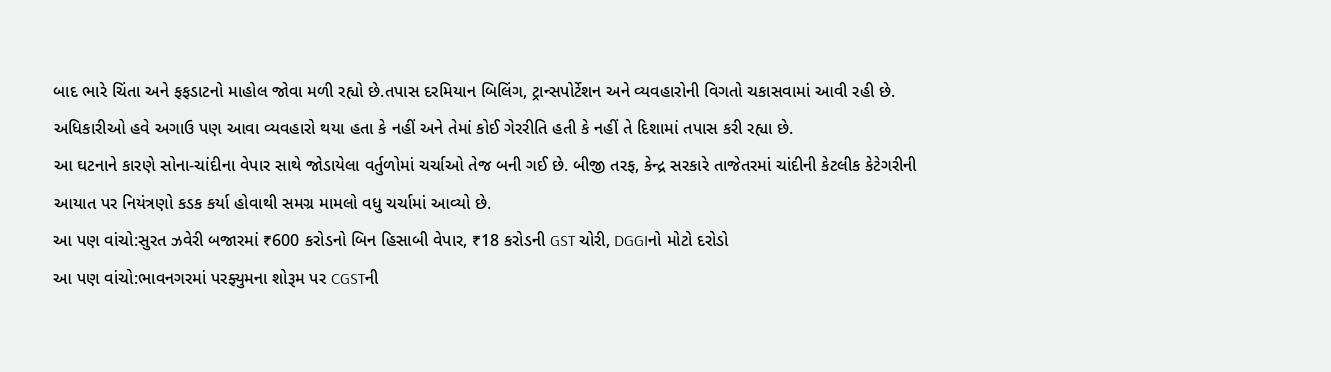બાદ ભારે ચિંતા અને ફફડાટનો માહોલ જોવા મળી રહ્યો છે.તપાસ દરમિયાન બિલિંગ, ટ્રાન્સપોર્ટેશન અને વ્યવહારોની વિગતો ચકાસવામાં આવી રહી છે. અધિકારીઓ હવે અગાઉ પણ આવા વ્યવહારો થયા હતા કે નહીં અને તેમાં કોઈ ગેરરીતિ હતી કે નહીં તે દિશામાં તપાસ કરી રહ્યા છે.
આ ઘટનાને કારણે સોના-ચાંદીના વેપાર સાથે જોડાયેલા વર્તુળોમાં ચર્ચાઓ તેજ બની ગઈ છે. બીજી તરફ, કેન્દ્ર સરકારે તાજેતરમાં ચાંદીની કેટલીક કેટેગરીની આયાત પર નિયંત્રણો કડક કર્યા હોવાથી સમગ્ર મામલો વધુ ચર્ચામાં આવ્યો છે.
આ પણ વાંચો:સુરત ઝવેરી બજારમાં ₹600 કરોડનો બિન હિસાબી વેપાર, ₹18 કરોડની GST ચોરી, DGGIનો મોટો દરોડો
આ પણ વાંચો:ભાવનગરમાં પરફ્યુમના શોરૂમ પર CGSTની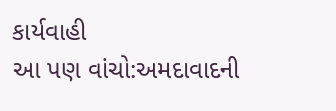કાર્યવાહી
આ પણ વાંચો:અમદાવાદની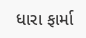ધારા ફાર્મા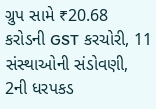ગ્રુપ સામે ₹20.68 કરોડની GST કરચોરી, 11 સંસ્થાઓની સંડોવણી, 2ની ધરપકડ